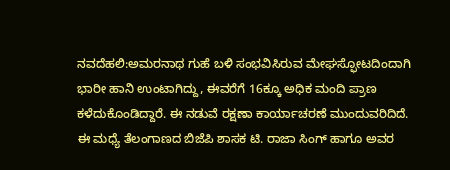ನವದೆಹಲಿ:ಅಮರನಾಥ ಗುಹೆ ಬಳಿ ಸಂಭವಿಸಿರುವ ಮೇಘಸ್ಫೋಟದಿಂದಾಗಿ ಭಾರೀ ಹಾನಿ ಉಂಟಾಗಿದ್ದು, ಈವರೆಗೆ 16ಕ್ಕೂ ಅಧಿಕ ಮಂದಿ ಪ್ರಾಣ ಕಳೆದುಕೊಂಡಿದ್ದಾರೆ. ಈ ನಡುವೆ ರಕ್ಷಣಾ ಕಾರ್ಯಾಚರಣೆ ಮುಂದುವರಿದಿದೆ.
ಈ ಮಧ್ಯೆ ತೆಲಂಗಾಣದ ಬಿಜೆಪಿ ಶಾಸಕ ಟಿ. ರಾಜಾ ಸಿಂಗ್ ಹಾಗೂ ಅವರ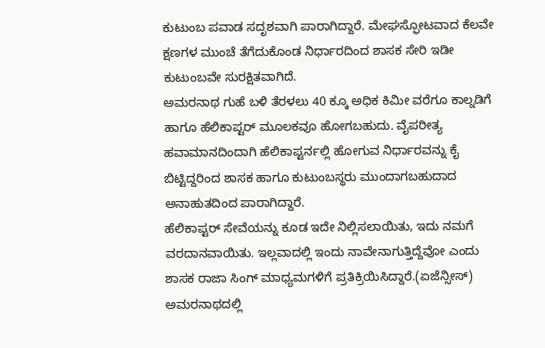ಕುಟುಂಬ ಪವಾಡ ಸದೃಶವಾಗಿ ಪಾರಾಗಿದ್ದಾರೆ. ಮೇಘಸ್ಫೋಟವಾದ ಕೆಲವೇ ಕ್ಷಣಗಳ ಮುಂಚೆ ತೆಗೆದುಕೊಂಡ ನಿರ್ಧಾರದಿಂದ ಶಾಸಕ ಸೇರಿ ಇಡೀ ಕುಟುಂಬವೇ ಸುರಕ್ಷಿತವಾಗಿದೆ.
ಅಮರನಾಥ ಗುಹೆ ಬಳಿ ತೆರಳಲು 40 ಕ್ಕೂ ಅಧಿಕ ಕಿಮೀ ವರೆಗೂ ಕಾಲ್ನಡಿಗೆ ಹಾಗೂ ಹೆಲಿಕಾಪ್ಟರ್ ಮೂಲಕವೂ ಹೋಗಬಹುದು. ವೈಪರೀತ್ಯ ಹವಾಮಾನದಿಂದಾಗಿ ಹೆಲಿಕಾಪ್ಟರ್ನಲ್ಲಿ ಹೋಗುವ ನಿರ್ಧಾರವನ್ನು ಕೈ ಬಿಟ್ಟಿದ್ದರಿಂದ ಶಾಸಕ ಹಾಗೂ ಕುಟುಂಬಸ್ಥರು ಮುಂದಾಗಬಹುದಾದ ಅನಾಹುತದಿಂದ ಪಾರಾಗಿದ್ದಾರೆ.
ಹೆಲಿಕಾಪ್ಟರ್ ಸೇವೆಯನ್ನು ಕೂಡ ಇದೇ ನಿಲ್ಲಿಸಲಾಯಿತು, ಇದು ನಮಗೆ ವರದಾನವಾಯಿತು. ಇಲ್ಲವಾದಲ್ಲಿ ಇಂದು ನಾವೇನಾಗುತ್ತಿದ್ದೆವೋ ಎಂದು ಶಾಸಕ ರಾಜಾ ಸಿಂಗ್ ಮಾಧ್ಯಮಗಳಿಗೆ ಪ್ರತಿಕ್ರಿಯಿಸಿದ್ದಾರೆ.(ಏಜೆನ್ಸೀಸ್)
ಅಮರನಾಥದಲ್ಲಿ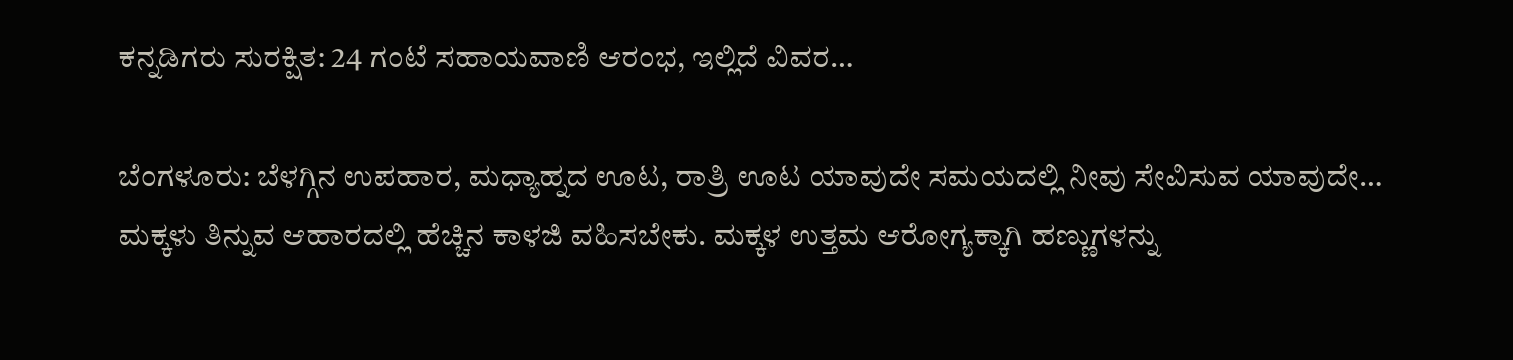ಕನ್ನಡಿಗರು ಸುರಕ್ಷಿತ: 24 ಗಂಟೆ ಸಹಾಯವಾಣಿ ಆರಂಭ, ಇಲ್ಲಿದೆ ವಿವರ…

ಬೆಂಗಳೂರು: ಬೆಳಗ್ಗಿನ ಉಪಹಾರ, ಮಧ್ಯಾಹ್ನದ ಊಟ, ರಾತ್ರಿ ಊಟ ಯಾವುದೇ ಸಮಯದಲ್ಲಿ ನೀವು ಸೇವಿಸುವ ಯಾವುದೇ…
ಮಕ್ಕಳು ತಿನ್ನುವ ಆಹಾರದಲ್ಲಿ ಹೆಚ್ಚಿನ ಕಾಳಜಿ ವಹಿಸಬೇಕು. ಮಕ್ಕಳ ಉತ್ತಮ ಆರೋಗ್ಯಕ್ಕಾಗಿ ಹಣ್ಣುಗಳನ್ನು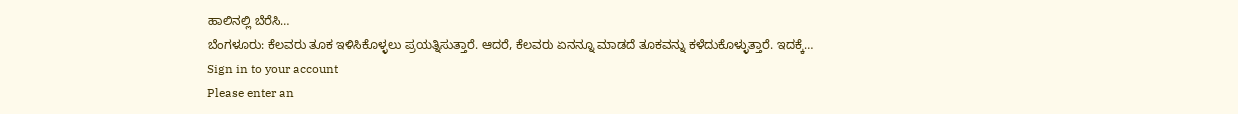ಹಾಲಿನಲ್ಲಿ ಬೆರೆಸಿ…
ಬೆಂಗಳೂರು: ಕೆಲವರು ತೂಕ ಇಳಿಸಿಕೊಳ್ಳಲು ಪ್ರಯತ್ನಿಸುತ್ತಾರೆ. ಆದರೆ, ಕೆಲವರು ಏನನ್ನೂ ಮಾಡದೆ ತೂಕವನ್ನು ಕಳೆದುಕೊಳ್ಳುತ್ತಾರೆ. ಇದಕ್ಕೆ…
Sign in to your account
Please enter an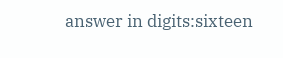answer in digits:sixteen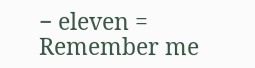− eleven =
Remember me